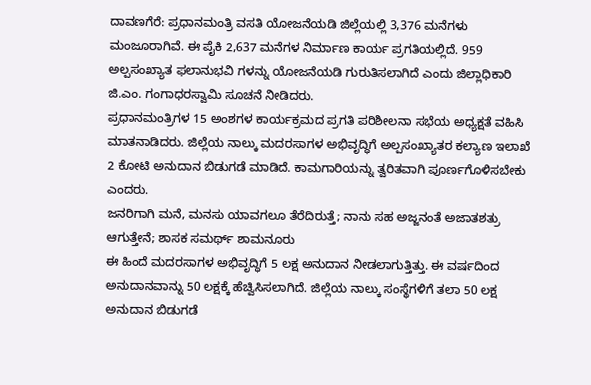ದಾವಣಗೆರೆ: ಪ್ರಧಾನಮಂತ್ರಿ ವಸತಿ ಯೋಜನೆಯಡಿ ಜಿಲ್ಲೆಯಲ್ಲಿ 3,376 ಮನೆಗಳು ಮಂಜೂರಾಗಿವೆ. ಈ ಪೈಕಿ 2,637 ಮನೆಗಳ ನಿರ್ಮಾಣ ಕಾರ್ಯ ಪ್ರಗತಿಯಲ್ಲಿದೆ. 959 ಅಲ್ಪಸಂಖ್ಯಾತ ಫಲಾನುಭವಿ ಗಳನ್ನು ಯೋಜನೆಯಡಿ ಗುರುತಿಸಲಾಗಿದೆ ಎಂದು ಜಿಲ್ಲಾಧಿಕಾರಿ ಜಿ.ಎಂ. ಗಂಗಾಧರಸ್ವಾಮಿ ಸೂಚನೆ ನೀಡಿದರು.
ಪ್ರಧಾನಮಂತ್ರಿಗಳ 15 ಅಂಶಗಳ ಕಾರ್ಯಕ್ರಮದ ಪ್ರಗತಿ ಪರಿಶೀಲನಾ ಸಭೆಯ ಅಧ್ಯಕ್ಷತೆ ವಹಿಸಿ ಮಾತನಾಡಿದರು. ಜಿಲ್ಲೆಯ ನಾಲ್ಕು ಮದರಸಾಗಳ ಅಭಿವೃದ್ಧಿಗೆ ಅಲ್ಪಸಂಖ್ಯಾತರ ಕಲ್ಯಾಣ ಇಲಾಖೆ 2 ಕೋಟಿ ಅನುದಾನ ಬಿಡುಗಡೆ ಮಾಡಿದೆ. ಕಾಮಗಾರಿಯನ್ನು ತ್ವರಿತವಾಗಿ ಪೂರ್ಣಗೊಳಿಸಬೇಕು ಎಂದರು.
ಜನರಿಗಾಗಿ ಮನೆ, ಮನಸು ಯಾವಗಲೂ ತೆರೆದಿರುತ್ತೆ; ನಾನು ಸಹ ಅಜ್ಜನಂತೆ ಅಜಾತಶತ್ರು ಆಗುತ್ತೇನೆ; ಶಾಸಕ ಸಮರ್ಥ್ ಶಾಮನೂರು
ಈ ಹಿಂದೆ ಮದರಸಾಗಳ ಅಭಿವೃದ್ಧಿಗೆ 5 ಲಕ್ಷ ಅನುದಾನ ನೀಡಲಾಗುತ್ತಿತ್ತು. ಈ ವರ್ಷದಿಂದ ಅನುದಾನವಾನ್ನು 50 ಲಕ್ಷಕ್ಕೆ ಹೆಚ್ವಿಸಿಸಲಾಗಿದೆ. ಜಿಲ್ಲೆಯ ನಾಲ್ಕು ಸಂಸ್ಥೆಗಳಿಗೆ ತಲಾ 50 ಲಕ್ಷ ಅನುದಾನ ಬಿಡುಗಡೆ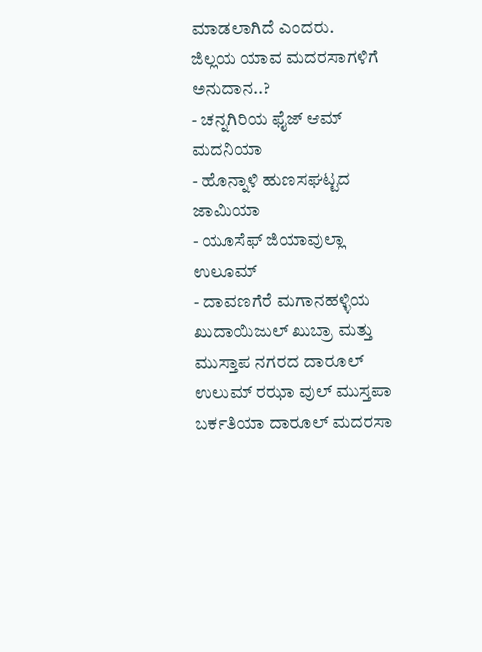ಮಾಡಲಾಗಿದೆ ಎಂದರು.
ಜಿಲ್ಲಯ ಯಾವ ಮದರಸಾಗಳಿಗೆ ಅನುದಾನ..?
- ಚನ್ನಗಿರಿಯ ಫೈಜ್ ಆಮ್ ಮದನಿಯಾ
- ಹೊನ್ನಾಳಿ ಹುಣಸಘಟ್ಟದ ಜಾಮಿಯಾ
- ಯೂಸೆಫ್ ಜಿಯಾವುಲ್ಲಾ ಉಲೂಮ್
- ದಾವಣಗೆರೆ ಮಗಾನಹಳ್ಳಿಯ ಖುದಾಯಿಜುಲ್ ಖುಬ್ರಾ ಮತ್ತು ಮುಸ್ತಾಪ ನಗರದ ದಾರೂಲ್ ಉಲುಮ್ ರಝಾ ವುಲ್ ಮುಸ್ತಪಾ ಬರ್ಕತಿಯಾ ದಾರೂಲ್ ಮದರಸಾ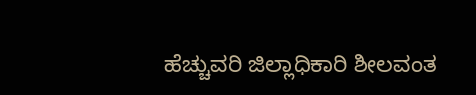ಹೆಚ್ಚುವರಿ ಜಿಲ್ಲಾಧಿಕಾರಿ ಶೀಲವಂತ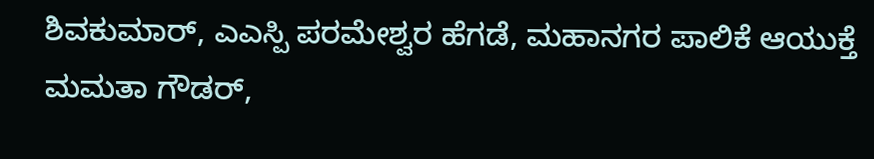ಶಿವಕುಮಾರ್, ಎಎಸ್ಪಿ ಪರಮೇಶ್ವರ ಹೆಗಡೆ, ಮಹಾನಗರ ಪಾಲಿಕೆ ಆಯುಕ್ತೆ ಮಮತಾ ಗೌಡರ್,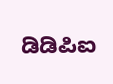ಡಿಡಿಪಿಐ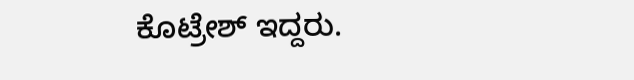ಕೊಟ್ರೇಶ್ ಇದ್ದರು.